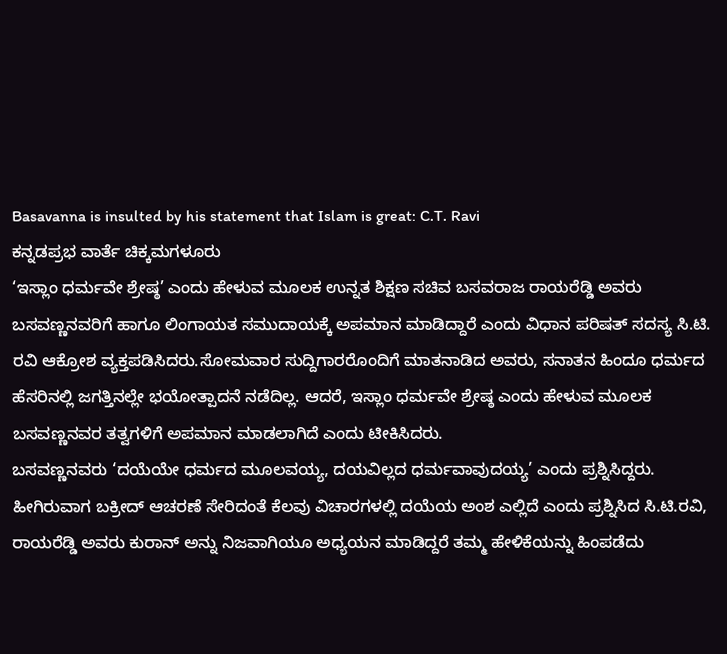Basavanna is insulted by his statement that Islam is great: C.T. Ravi
ಕನ್ನಡಪ್ರಭ ವಾರ್ತೆ ಚಿಕ್ಕಮಗಳೂರು
‘ಇಸ್ಲಾಂ ಧರ್ಮವೇ ಶ್ರೇಷ್ಠ’ ಎಂದು ಹೇಳುವ ಮೂಲಕ ಉನ್ನತ ಶಿಕ್ಷಣ ಸಚಿವ ಬಸವರಾಜ ರಾಯರೆಡ್ಡಿ ಅವರು ಬಸವಣ್ಣನವರಿಗೆ ಹಾಗೂ ಲಿಂಗಾಯತ ಸಮುದಾಯಕ್ಕೆ ಅಪಮಾನ ಮಾಡಿದ್ದಾರೆ ಎಂದು ವಿಧಾನ ಪರಿಷತ್ ಸದಸ್ಯ ಸಿ.ಟಿ. ರವಿ ಆಕ್ರೋಶ ವ್ಯಕ್ತಪಡಿಸಿದರು.ಸೋಮವಾರ ಸುದ್ದಿಗಾರರೊಂದಿಗೆ ಮಾತನಾಡಿದ ಅವರು, ಸನಾತನ ಹಿಂದೂ ಧರ್ಮದ ಹೆಸರಿನಲ್ಲಿ ಜಗತ್ತಿನಲ್ಲೇ ಭಯೋತ್ಪಾದನೆ ನಡೆದಿಲ್ಲ. ಆದರೆ, ಇಸ್ಲಾಂ ಧರ್ಮವೇ ಶ್ರೇಷ್ಠ ಎಂದು ಹೇಳುವ ಮೂಲಕ ಬಸವಣ್ಣನವರ ತತ್ವಗಳಿಗೆ ಅಪಮಾನ ಮಾಡಲಾಗಿದೆ ಎಂದು ಟೀಕಿಸಿದರು.
ಬಸವಣ್ಣನವರು ‘ದಯೆಯೇ ಧರ್ಮದ ಮೂಲವಯ್ಯ, ದಯವಿಲ್ಲದ ಧರ್ಮವಾವುದಯ್ಯ’ ಎಂದು ಪ್ರಶ್ನಿಸಿದ್ದರು. ಹೀಗಿರುವಾಗ ಬಕ್ರೀದ್ ಆಚರಣೆ ಸೇರಿದಂತೆ ಕೆಲವು ವಿಚಾರಗಳಲ್ಲಿ ದಯೆಯ ಅಂಶ ಎಲ್ಲಿದೆ ಎಂದು ಪ್ರಶ್ನಿಸಿದ ಸಿ.ಟಿ.ರವಿ, ರಾಯರೆಡ್ಡಿ ಅವರು ಕುರಾನ್ ಅನ್ನು ನಿಜವಾಗಿಯೂ ಅಧ್ಯಯನ ಮಾಡಿದ್ದರೆ ತಮ್ಮ ಹೇಳಿಕೆಯನ್ನು ಹಿಂಪಡೆದು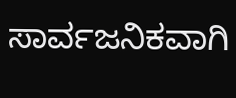ಸಾರ್ವಜನಿಕವಾಗಿ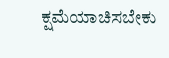ಕ್ಷಮೆಯಾಚಿಸಬೇಕು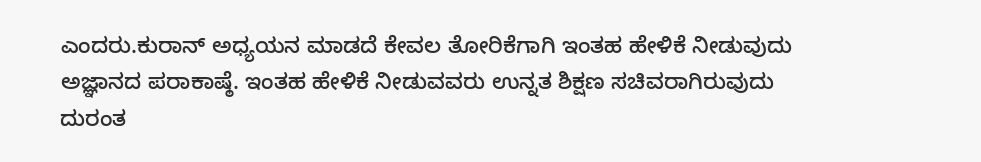ಎಂದರು.ಕುರಾನ್ ಅಧ್ಯಯನ ಮಾಡದೆ ಕೇವಲ ತೋರಿಕೆಗಾಗಿ ಇಂತಹ ಹೇಳಿಕೆ ನೀಡುವುದು ಅಜ್ಞಾನದ ಪರಾಕಾಷ್ಠೆ. ಇಂತಹ ಹೇಳಿಕೆ ನೀಡುವವರು ಉನ್ನತ ಶಿಕ್ಷಣ ಸಚಿವರಾಗಿರುವುದು ದುರಂತ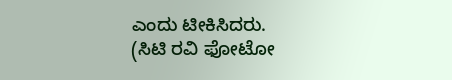ಎಂದು ಟೀಕಿಸಿದರು.
(ಸಿಟಿ ರವಿ ಫೋಟೋ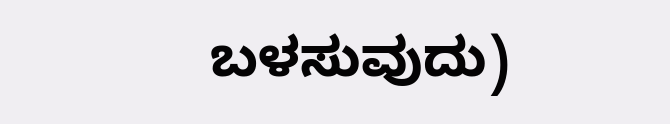ಬಳಸುವುದು)